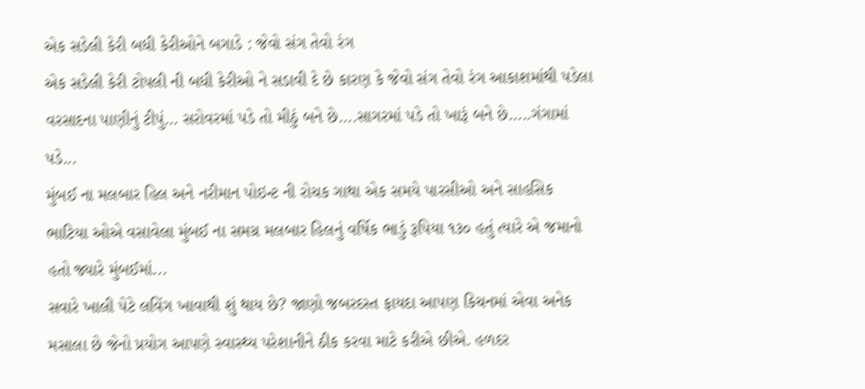એક સડેલી કેરી બધી કેરીઓને બગાડે : જેવો સંગ તેવો રંગ
એક સડેલી કેરી ટોપલી ની બધી કેરીઓ ને સડાવી દે છે કારણ કે જેવો સંગ તેવો રંગ આકાશમાંથી પડેલા વરસાદના પાણીનું ટીપું… સરોવરમાં પડે તો મીઠું બને છે….સાગરમાં પડે તો ખારૂં બને છે…..ગંગામાં પડે...
મુંબઈ ના મલબાર હિલ અને નરીમાન પોઇન્ટ ની રોચક ગાથા એક સમયે પારસીઓ અને સાહસિક ભાટિયા ઓએ વસાવેલા મુંબઈ ના સમગ્ર મલબાર હિલનું વર્ષિક ભાડું રૂપિયા ૧૩૦ હતું ત્યારે એ જમાનો હતો જ્યારે મુંબઈમાં...
સવારે ખાલી પેટે લવિંગ ખાવાથી શું થાય છે? જાણો જબરદસ્ત ફાયદા આપણ કિચનમાં એવા અનેક મસાલા છે જેનો પ્રયોગ આપણે સ્વાસ્થ્ય પરેશાનીને ઠીક કરવા માટે કરીએ છીએ. હળદર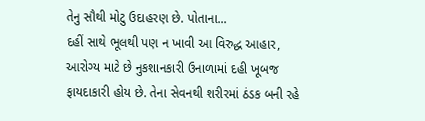તેનુ સૌથી મોટુ ઉદાહરણ છે. પોતાના...
દહીં સાથે ભૂલથી પણ ન ખાવી આ વિરુદ્ધ આહાર, આરોગ્ય માટે છે નુકશાનકારી ઉનાળામાં દહી ખૂબજ ફાયદાકારી હોય છે. તેના સેવનથી શરીરમાં ઠંડક બની રહે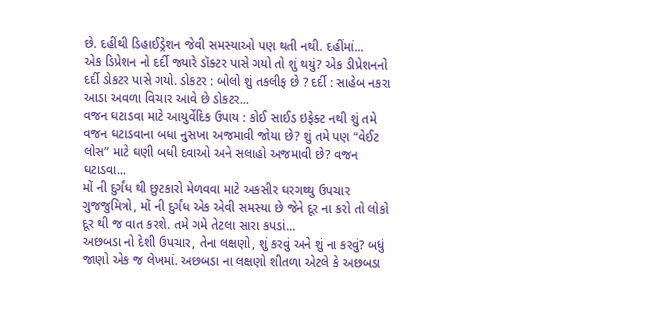છે. દહીંથી ડિહાઈડ્રેશન જેવી સમસ્યાઓ પણ થતી નથી. દહીંમાં...
એક ડિપ્રેશન નો દર્દી જ્યારે ડૉક્ટર પાસે ગયો તો શું થયું? એક ડીપ્રેશનનો દર્દી ડોકટર પાસે ગયો. ડોકટર : બોલો શું તકલીફ છે ? દર્દી : સાહેબ નકરા આડા અવળા વિચાર આવે છે ડોકટર...
વજન ઘટાડવા માટે આયુર્વેદિક ઉપાય : કોઈ સાઈડ ઇફેક્ટ નથી શું તમે વજન ઘટાડવાના બધા નુસખા અજમાવી જોયા છે? શું તમે પણ “વેઈટ લોસ” માટે ઘણી બધી દવાઓ અને સલાહો અજમાવી છે? વજન ઘટાડવા...
મોં ની દુર્ગંધ થી છુટકારો મેળવવા માટે અકસીર ઘરગથ્થુ ઉપચાર ગુજજુમિત્રો, મોં ની દુર્ગંધ એક એવી સમસ્યા છે જેને દૂર ના કરો તો લોકો દૂર થી જ વાત કરશે. તમે ગમે તેટલા સારા કપડાં...
અછબડા નો દેશી ઉપચાર, તેના લક્ષણો, શું કરવું અને શું ના કરવું? બધું જાણો એક જ લેખમાં. અછબડા ના લક્ષણો શીતળા એટલે કે અછબડા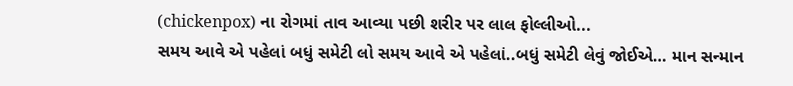(chickenpox) ના રોગમાં તાવ આવ્યા પછી શરીર પર લાલ ફોલ્લીઓ...
સમય આવે એ પહેલાં બધું સમેટી લો સમય આવે એ પહેલાં..બધું સમેટી લેવું જોઈએ… માન સન્માન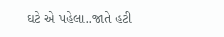ઘટે એ પહેલા..જાતે હટી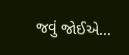જવું જોઈએ…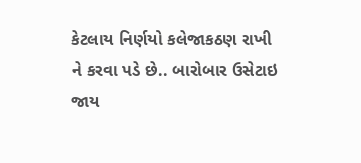કેટલાય નિર્ણયો કલેજાકઠણ રાખી ને કરવા પડે છે.. બારોબાર ઉસેટાઇ જાય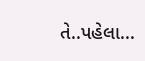તે..પહેલા...